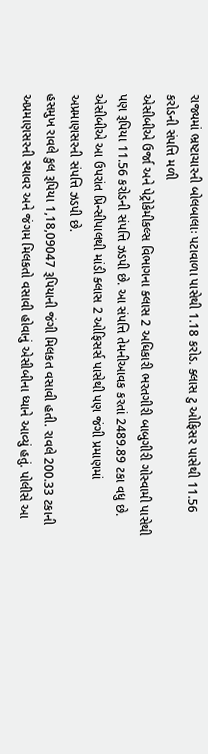રાજ્યમાં ભ્રષ્ટાચારની બોલબાલાઃ પટાવાળા પાસેથી 1.18 કરોડ. ક્લાસ ટુ ઓફિસર પાસેથી 11.56 કરોડની સંપત્તિ મળી
એસીબીએ ઉર્જા અને પેટ્રોકેમીકલ્સ વિભાગના ક્લાસ 2 અધિકારી ભરતગીરી બાબુગીરી ગોસ્વામી પાસેથી પણ રૂપિયા 11.56 કરોડની સંપત્તિ ઝડપી છે. આ સંપત્તિ તેમનીઆવક કરતાં 2489.89 ટકા વધુ છે. એસીબીએ આ ઉપરાંત પ્રિન્સીપાલથી માંડી ક્લાસ 2 ઓફિસર્સ પાસેથી પણ જંગી પ્રમાણમાં અપ્રમાણસરની સંપત્તિ ઝડપી છે.
હસમુખ રાવલે કુલ રૂપિયા 1,18,09047 રૂપિયાની જંગી મિલકત વસાવી હતી. રાવલે 200.33 ટકાની અપ્રમાણસરની સ્થાવર અને જંગમ મિલકતો વસાવી હોવાનું એસીબીના ધ્યાને આવ્યું હતું. પોલીસે આ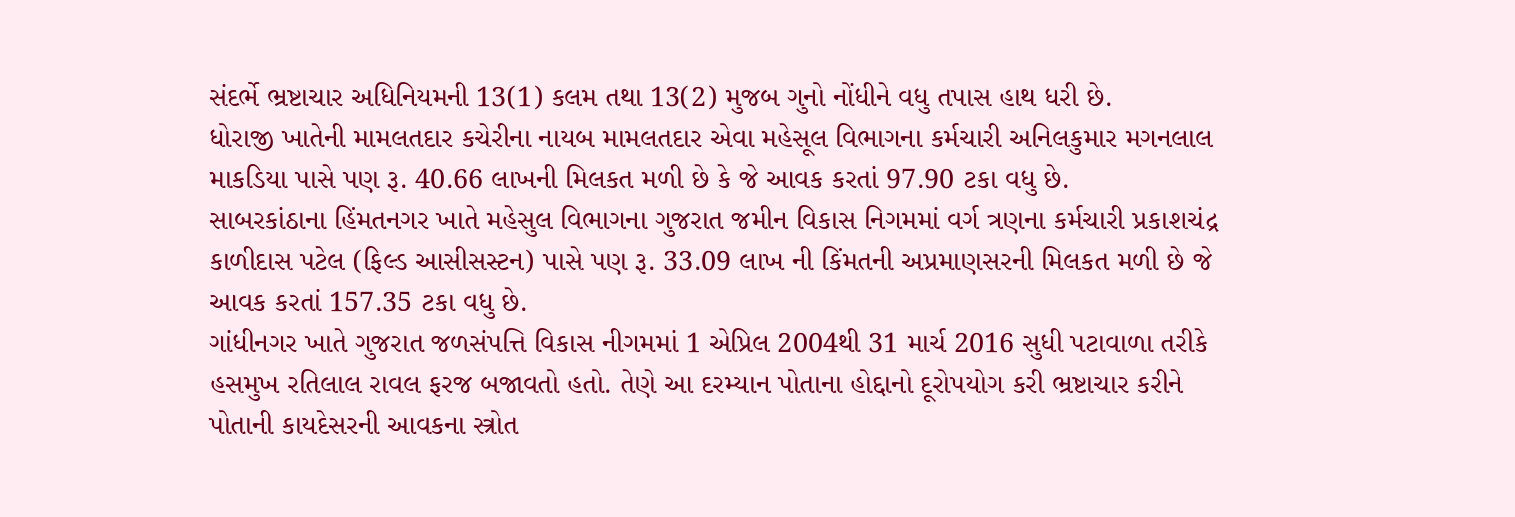સંદર્ભે ભ્રષ્ટાચાર અધિનિયમની 13(1) કલમ તથા 13(2) મુજબ ગુનો નોંધીને વધુ તપાસ હાથ ધરી છે.
ધોરાજી ખાતેની મામલતદાર કચેરીના નાયબ મામલતદાર એવા મહેસૂલ વિભાગના કર્મચારી અનિલકુમાર મગનલાલ માકડિયા પાસે પણ રૂ. 40.66 લાખની મિલકત મળી છે કે જે આવક કરતાં 97.90 ટકા વધુ છે.
સાબરકાંઠાના હિંમતનગર ખાતે મહેસુલ વિભાગના ગુજરાત જમીન વિકાસ નિગમમાં વર્ગ ત્રણના કર્મચારી પ્રકાશચંદ્ર કાળીદાસ પટેલ (ફિલ્ડ આસીસસ્ટન) પાસે પણ રૂ. 33.09 લાખ ની કિંમતની અપ્રમાણસરની મિલકત મળી છે જે આવક કરતાં 157.35 ટકા વધુ છે.
ગાંધીનગર ખાતે ગુજરાત જળસંપત્તિ વિકાસ નીગમમાં 1 એપ્રિલ 2004થી 31 માર્ચ 2016 સુધી પટાવાળા તરીકે હસમુખ રતિલાલ રાવલ ફરજ બજાવતો હતો. તેણે આ દરમ્યાન પોતાના હોદ્દાનો દૂરોપયોગ કરી ભ્રષ્ટાચાર કરીને પોતાની કાયદેસરની આવકના સ્ત્રોત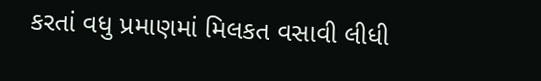કરતાં વધુ પ્રમાણમાં મિલકત વસાવી લીધી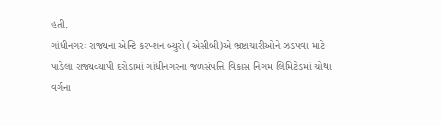હતી.
ગાંધીનગરઃ રાજ્યના એન્ટિ કરપ્શન બ્યુરો (એસીબી)એ ભ્રષ્ટાચારીઓને ઝડપવા માટે પાડેલા રાજ્યવ્યાપી દરોડામાં ગાંધીનગરના જળસંપત્તિ વિકાસ નિગમ લિમિટેડમાં ચોથા વર્ગના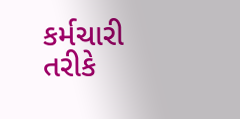કર્મચારી તરીકે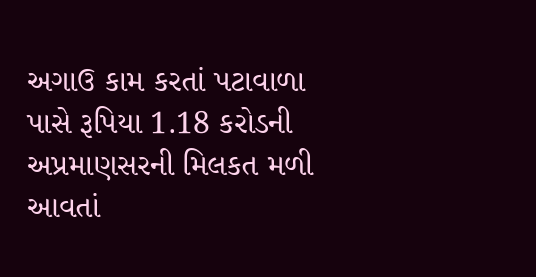અગાઉ કામ કરતાં પટાવાળા પાસે રૂપિયા 1.18 કરોડની અપ્રમાણસરની મિલકત મળી આવતાં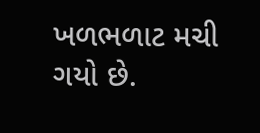ખળભળાટ મચી ગયો છે.